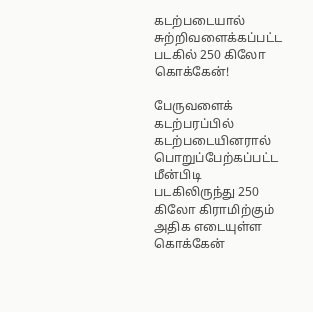கடற்படையால் சுற்றிவளைக்கப்பட்ட படகில் 250 கிலோ கொக்கேன்!

பேருவளைக் கடற்பரப்பில் கடற்படையினரால் பொறுப்பேற்கப்பட்ட மீன்பிடி படகிலிருந்து 250 கிலோ கிராமிற்கும் அதிக எடையுள்ள கொக்கேன்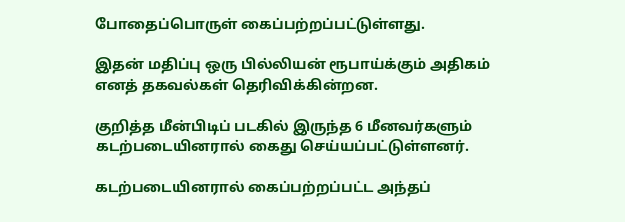போதைப்பொருள் கைப்பற்றப்பட்டுள்ளது.

இதன் மதிப்பு ஒரு பில்லியன் ரூபாய்க்கும் அதிகம் எனத் தகவல்கள் தெரிவிக்கின்றன.

குறித்த மீன்பிடிப் படகில் இருந்த 6 மீனவர்களும் கடற்படையினரால் கைது செய்யப்பட்டுள்ளனர்.

கடற்படையினரால் கைப்பற்றப்பட்ட அந்தப்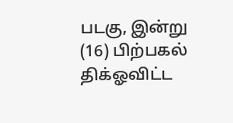படகு, இன்று (16) பிற்பகல் திக்ஓவிட்ட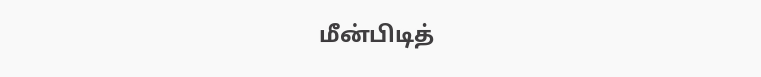மீன்பிடித்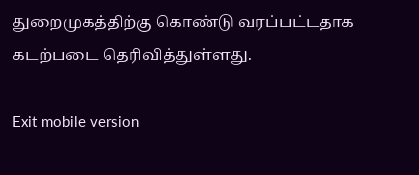துறைமுகத்திற்கு கொண்டு வரப்பட்டதாக கடற்படை தெரிவித்துள்ளது.

Exit mobile version